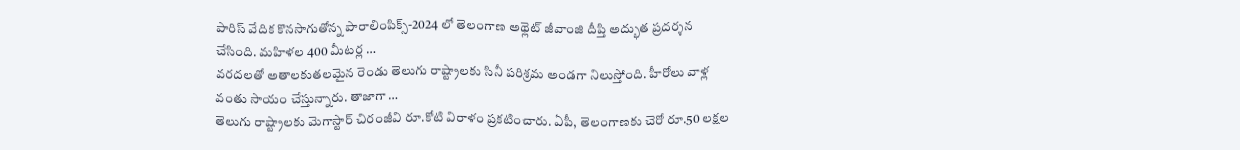పారిస్ వేదిక కొనసాగుతోన్న పారాలింపిక్స్-2024 లో తెలంగాణ అథ్లెట్ జీవాంజి దీప్తి అద్భుత ప్రదర్శన చేసింది. మహిళల 400 మీటర్ల …
వరదలతో అతాలకుతలమైన రెండు తెలుగు రాష్ట్రాలకు సినీ పరిశ్రమ అండగా నిలుస్తోంది. హీరోలు వాళ్ల వంతు సాయం చేస్తున్నారు. తాజాగా …
తెలుగు రాష్ట్రాలకు మెగాస్టార్ చిరంజీవి రూ.కోటి విరాళం ప్రకటించారు. ఏపీ, తెలంగాణకు చెరో రూ.50 లక్షల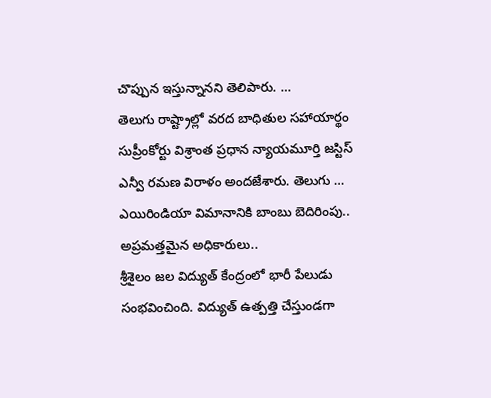చొప్పున ఇస్తున్నానని తెలిపారు. …
తెలుగు రాష్ట్రాల్లో వరద బాధితుల సహాయార్థం సుప్రీంకోర్టు విశ్రాంత ప్రధాన న్యాయమూర్తి జస్టిస్ ఎన్వీ రమణ విరాళం అందజేశారు. తెలుగు …
ఎయిరిండియా విమానానికి బాంబు బెదిరింపు.. అప్రమత్తమైన అధికారులు..
శ్రీశైలం జల విద్యుత్ కేంద్రంలో భారీ పేలుడు సంభవించింది. విద్యుత్ ఉత్పత్తి చేస్తుండగా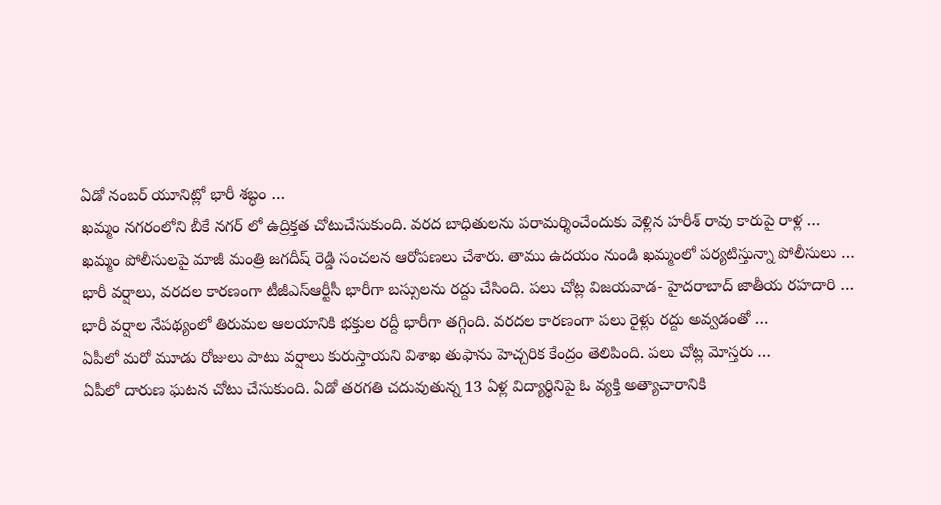ఏడో నంబర్ యూనిట్లో భారీ శబ్ధం …
ఖమ్మం నగరంలోని బీకే నగర్ లో ఉద్రిక్తత చోటుచేసుకుంది. వరద బాధితులను పరామర్శించేందుకు వెళ్లిన హరీశ్ రావు కారుపై రాళ్ల …
ఖమ్మం పోలీసులపై మాజీ మంత్రి జగదీష్ రెడ్డి సంచలన ఆరోపణలు చేశారు. తాము ఉదయం నుండి ఖమ్మంలో పర్యటిస్తున్నా పోలీసులు …
భారీ వర్షాలు, వరదల కారణంగా టీజీఎస్ఆర్టీసీ భారీగా బస్సులను రద్దు చేసింది. పలు చోట్ల విజయవాడ- హైదరాబాద్ జాతీయ రహదారి …
భారీ వర్షాల నేపథ్యంలో తిరుమల ఆలయానికి భక్తుల రద్దీ భారీగా తగ్గింది. వరదల కారణంగా పలు రైళ్లు రద్దు అవ్వడంతో …
ఏపీలో మరో మూడు రోజులు పాటు వర్షాలు కురుస్తాయని విశాఖ తుఫాను హెచ్చరిక కేంద్రం తెలిపింది. పలు చోట్ల మోస్తరు …
ఏపీలో దారుణ ఘటన చోటు చేసుకుంది. ఏడో తరగతి చదువుతున్న 13 ఏళ్ల విద్యార్థినిపై ఓ వ్యక్తి అత్యాచారానికి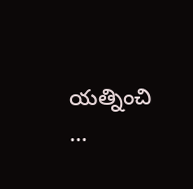యత్నించి …